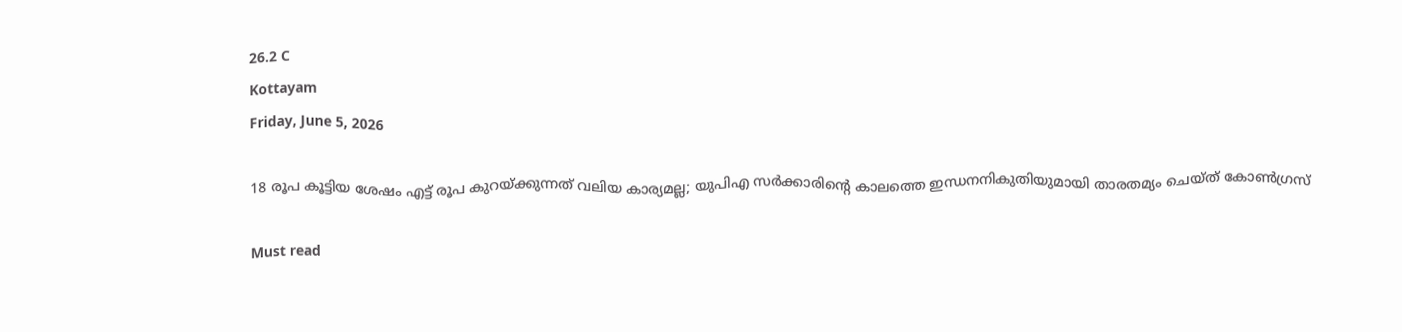26.2 C
Kottayam
Friday, June 5, 2026

18 രൂപ കൂട്ടിയ ശേഷം എട്ട് രൂപ കുറയ്ക്കുന്നത് വലിയ കാര്യമല്ല; യുപിഎ സര്‍ക്കാരിന്റെ കാലത്തെ ഇന്ധനനികുതിയുമായി താരതമ്യം ചെയ്ത് കോണ്‍ഗ്രസ്

Must read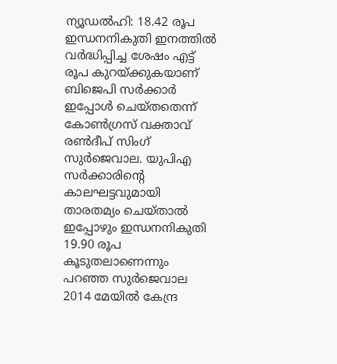ന്യൂഡല്‍ഹി: 18.42 രൂപ ഇന്ധനനികുതി ഇനത്തില്‍ വര്‍ദ്ധിപ്പിച്ച ശേഷം എട്ട് രൂപ കുറയ്ക്കുകയാണ് ബിജെപി സര്‍ക്കാര്‍ ഇപ്പോള്‍ ചെയ്തതെന്ന് കോണ്‍ഗ്രസ് വക്താവ് രണ്‍ദീപ് സിംഗ് സുര്‍ജെവാല. യുപിഎ സര്‍ക്കാരിന്റെ കാലഘട്ടവുമായി താരതമ്യം ചെയ്താല്‍ ഇപ്പോഴും ഇന്ധനനികുതി 19.90 രൂപ കൂടുതലാണെന്നും പറഞ്ഞ സുര്‍ജെവാല 2014 മേയില്‍ കേന്ദ്ര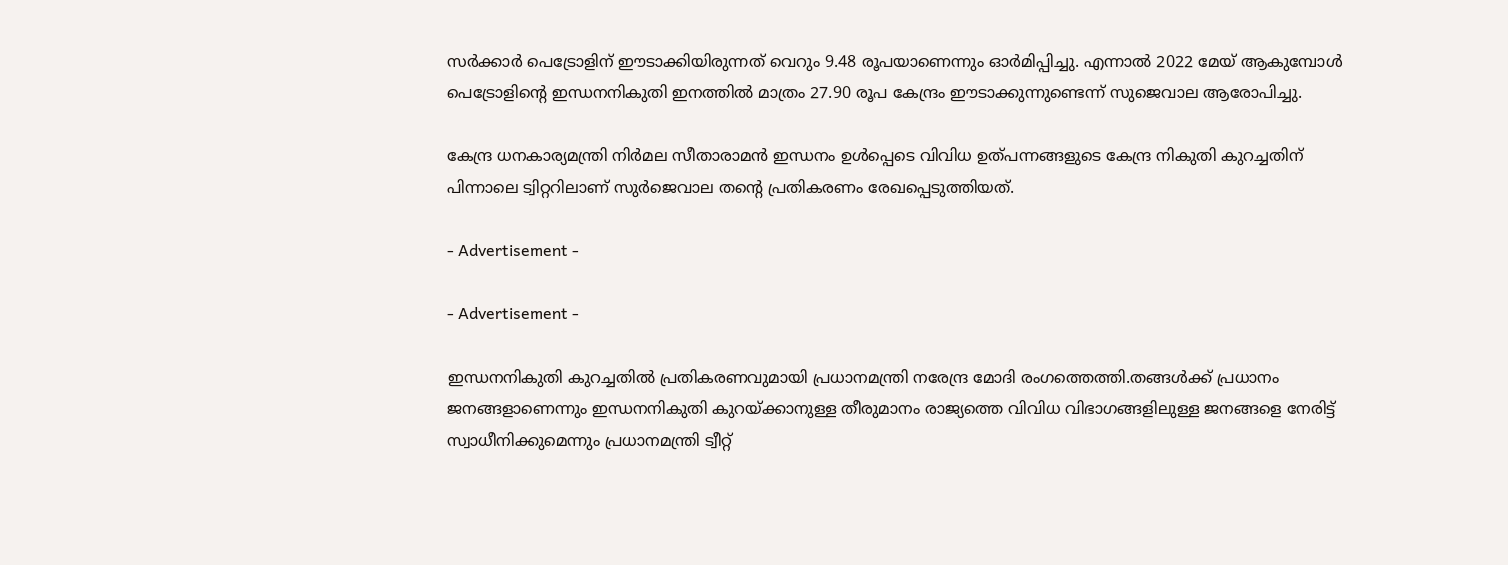സര്‍ക്കാര്‍ പെട്രോളിന് ഈടാക്കിയിരുന്നത് വെറും 9.48 രൂപയാണെന്നും ഓര്‍മിപ്പിച്ചു. എന്നാല്‍ 2022 മേയ് ആകുമ്പോള്‍ പെട്രോളിന്റെ ഇന്ധനനികുതി ഇനത്തില്‍ മാത്രം 27.90 രൂപ കേന്ദ്രം ഈടാക്കുന്നുണ്ടെന്ന് സുജെവാല ആരോപിച്ചു.

കേന്ദ്ര ധനകാര്യമന്ത്രി നിര്‍മല സീതാരാമന്‍ ഇന്ധനം ഉള്‍പ്പെടെ വിവിധ ഉത്പന്നങ്ങളുടെ കേന്ദ്ര നികുതി കുറച്ചതിന് പിന്നാലെ ട്വിറ്ററിലാണ് സുര്‍ജെവാല തന്റെ പ്രതികരണം രേഖപ്പെടുത്തിയത്.

- Advertisement -

- Advertisement -

ഇന്ധനനികുതി കുറച്ചതില്‍ പ്രതികരണവുമായി പ്രധാനമന്ത്രി നരേന്ദ്ര മോദി രംഗത്തെത്തി.തങ്ങള്‍ക്ക് പ്രധാനം ജനങ്ങളാണെന്നും ഇന്ധനനികുതി കുറയ്ക്കാനുള്ള തീരുമാനം രാജ്യത്തെ വിവിധ വിഭാഗങ്ങളിലുള്ള ജനങ്ങളെ നേരിട്ട് സ്വാധീനിക്കുമെന്നും പ്രധാനമന്ത്രി ട്വീറ്റ്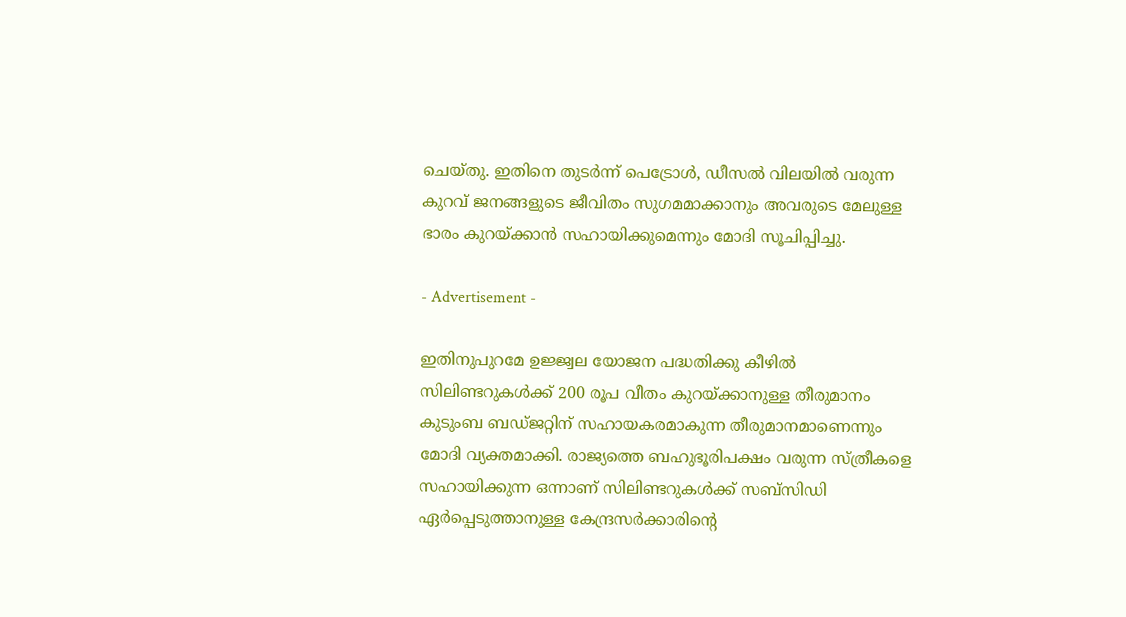ചെയ്തു. ഇതിനെ തുടര്‍ന്ന് പെട്രോള്‍, ഡീസല്‍ വിലയില്‍ വരുന്ന കുറവ് ജനങ്ങളുടെ ജീവിതം സുഗമമാക്കാനും അവരുടെ മേലുള്ള ഭാരം കുറയ്ക്കാന്‍ സഹായിക്കുമെന്നും മോദി സൂചിപ്പിച്ചു.

- Advertisement -

ഇതിനുപുറമേ ഉജ്ജ്വല യോജന പദ്ധതിക്കു കീഴില്‍ സിലിണ്ടറുകള്‍ക്ക് 200 രൂപ വീതം കുറയ്ക്കാനുള്ള തീരുമാനം കുടുംബ ബഡ്ജറ്റിന് സഹായകരമാകുന്ന തീരുമാനമാണെന്നും മോദി വ്യക്തമാക്കി. രാജ്യത്തെ ബഹുഭൂരിപക്ഷം വരുന്ന സ്ത്രീകളെ സഹായിക്കുന്ന ഒന്നാണ് സിലിണ്ടറുകള്‍ക്ക് സബ്‌സിഡി ഏര്‍പ്പെടുത്താനുള്ള കേന്ദ്രസര്‍ക്കാരിന്റെ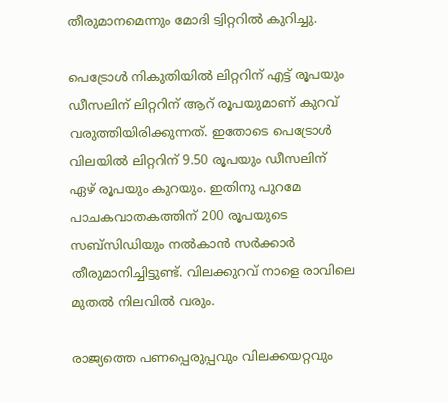തീരുമാനമെന്നും മോദി ട്വിറ്ററില്‍ കുറിച്ചു.

പെട്രോള്‍ നികുതിയില്‍ ലിറ്ററിന് എട്ട് രൂപയും ഡീസലിന് ലിറ്ററിന് ആറ് രൂപയുമാണ് കുറവ് വരുത്തിയിരിക്കുന്നത്. ഇതോടെ പെട്രോള്‍ വിലയില്‍ ലിറ്ററിന് 9.50 രൂപയും ഡീസലിന് ഏഴ് രൂപയും കുറയും. ഇതിനു പുറമേ പാചകവാതകത്തിന് 200 രൂപയുടെ സബ്‌സിഡിയും നല്‍കാന്‍ സര്‍ക്കാര്‍ തീരുമാനിച്ചിട്ടുണ്ട്. വിലക്കുറവ് നാളെ രാവിലെ മുതല്‍ നിലവില്‍ വരും.

രാജ്യത്തെ പണപ്പെരുപ്പവും വിലക്കയറ്റവും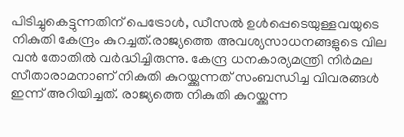പിടിച്ചുകെട്ടുന്നതിന് പെട്രോള്‍, ഡീസല്‍ ഉള്‍പ്പെടെയുള്ളവയുടെ നികുതി കേന്ദ്രം കുറച്ചത്.രാജ്യത്തെ അവശ്യസാധനങ്ങളുടെ വില വന്‍ തോതില്‍ വര്‍ദ്ധിച്ചിരുന്നു. കേന്ദ്ര ധനകാര്യമന്ത്രി നിര്‍മല സീതാരാമനാണ് നികുതി കുറയ്ക്കുന്നത് സംബന്ധിച്ച വിവരങ്ങള്‍ ഇന്ന് അറിയിച്ചത്. രാജ്യത്തെ നികുതി കുറയ്ക്കുന്ന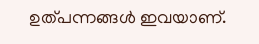ഉത്പന്നങ്ങള്‍ ഇവയാണ്.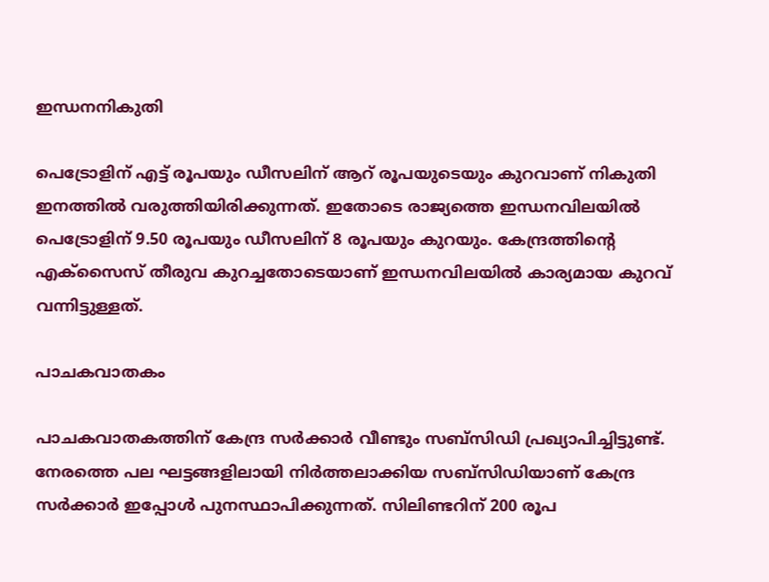ഇന്ധനനികുതി

പെട്രോളിന് എട്ട് രൂപയും ഡീസലിന് ആറ് രൂപയുടെയും കുറവാണ് നികുതി ഇനത്തില്‍ വരുത്തിയിരിക്കുന്നത്. ഇതോടെ രാജ്യത്തെ ഇന്ധനവിലയില്‍ പെട്രോളിന് 9.50 രൂപയും ഡീസലിന് 8 രൂപയും കുറയും. കേന്ദ്രത്തിന്റെ എക്‌സൈസ് തീരുവ കുറച്ചതോടെയാണ് ഇന്ധനവിലയില്‍ കാര്യമായ കുറവ് വന്നിട്ടുള്ളത്.

പാചകവാതകം

പാചകവാതകത്തിന് കേന്ദ്ര സര്‍ക്കാര്‍ വീണ്ടും സബ്‌സിഡി പ്രഖ്യാപിച്ചിട്ടുണ്ട്. നേരത്തെ പല ഘട്ടങ്ങളിലായി നിര്‍ത്തലാക്കിയ സബ്‌സിഡിയാണ് കേന്ദ്ര സര്‍ക്കാര്‍ ഇപ്പോള്‍ പുനസ്ഥാപിക്കുന്നത്. സിലിണ്ടറിന് 200 രൂപ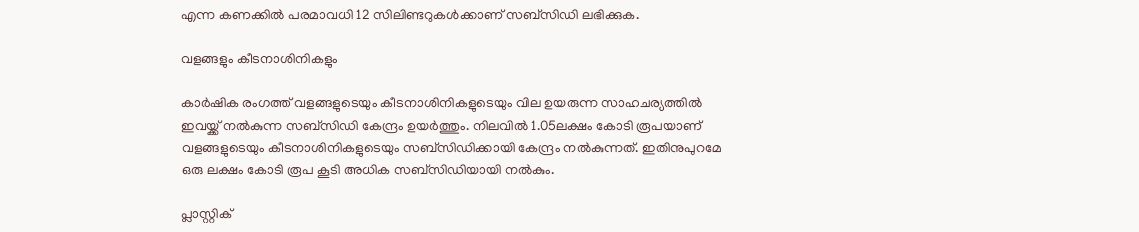എന്ന കണക്കില്‍ പരമാവധി 12 സിലിണ്ടറുകള്‍ക്കാണ് സബ്‌സിഡി ലഭിക്കുക.

വളങ്ങളും കീടനാശിനികളും

കാര്‍ഷിക രംഗത്ത് വളങ്ങളുടെയും കീടനാശിനികളുടെയും വില ഉയരുന്ന സാഹചര്യത്തില്‍ ഇവയ്ക്ക് നല്‍കുന്ന സബ്‌സിഡി കേന്ദ്രം ഉയര്‍ത്തും. നിലവില്‍ 1.05ലക്ഷം കോടി രൂപയാണ് വളങ്ങളുടെയും കീടനാശിനികളുടെയും സബ്‌സിഡിക്കായി കേന്ദ്രം നല്‍കുന്നത്. ഇതിനുപുറമേ ഒരു ലക്ഷം കോടി രൂപ കൂടി അധിക സബ്‌സിഡിയായി നല്‍കും.

പ്ലാസ്റ്റിക്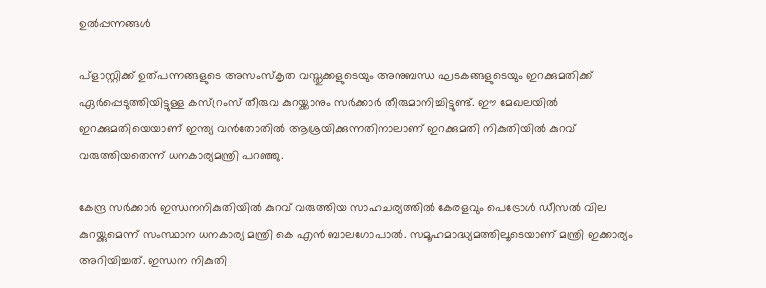ഉല്‍പ്പന്നങ്ങള്‍

പ്‌ളാസ്റ്റിക്ക് ഉത്പന്നങ്ങളുടെ അസംസ്‌കൃത വസ്തുക്കളുടെയും അനുബന്ധ ഘടകങ്ങളുടെയും ഇറക്കുമതിക്ക് ഏര്‍പ്പെടുത്തിയിട്ടുള്ള കസ്റ്രംസ് തീരുവ കുറയ്ക്കാനും സര്‍ക്കാര്‍ തീരുമാനിച്ചിട്ടുണ്ട്. ഈ മേഖലയില്‍ ഇറക്കുമതിയെയാണ് ഇന്ത്യ വന്‍തോതില്‍ ആശ്രയിക്കുന്നതിനാലാണ് ഇറക്കുമതി നികുതിയില്‍ കുറവ് വരുത്തിയതെന്ന് ധനകാര്യമന്ത്രി പറഞ്ഞു.

കേന്ദ്ര സര്‍ക്കാര്‍ ഇന്ധനനികുതിയില്‍ കുറവ് വരുത്തിയ സാഹചര്യത്തില്‍ കേരളവും പെട്രോള്‍ ഡീസല്‍ വില കുറയ്ക്കുമെന്ന് സംസ്ഥാന ധനകാര്യ മന്ത്രി കെ എന്‍ ബാലഗോപാല്‍. സമൂഹമാദ്ധ്യമത്തിലൂടെയാണ് മന്ത്രി ഇക്കാര്യം അറിയിച്ചത്. ഇന്ധന നികുതി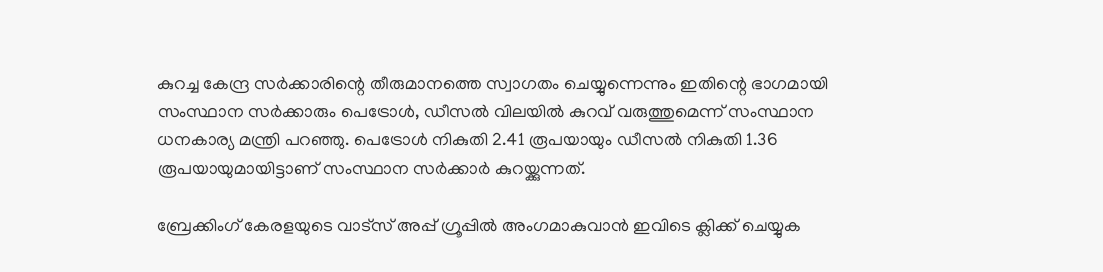കുറച്ച കേന്ദ്ര സര്‍ക്കാരിന്റെ തീരുമാനത്തെ സ്വാഗതം ചെയ്യുന്നെന്നും ഇതിന്റെ ഭാഗമായി സംസ്ഥാന സര്‍ക്കാരും പെട്രോള്‍, ഡീസല്‍ വിലയില്‍ കുറവ് വരുത്തുമെന്ന് സംസ്ഥാന ധനകാര്യ മന്ത്രി പറഞ്ഞു. പെട്രോള്‍ നികുതി 2.41 രൂപയായും ഡീസല്‍ നികുതി 1.36 രൂപയായുമായിട്ടാണ് സംസ്ഥാന സര്‍ക്കാര്‍ കുറയ്ക്കുന്നത്.

ബ്രേക്കിംഗ് കേരളയുടെ വാട്സ് അപ്പ് ഗ്രൂപ്പിൽ അംഗമാകുവാൻ ഇവിടെ ക്ലിക്ക് ചെയ്യുക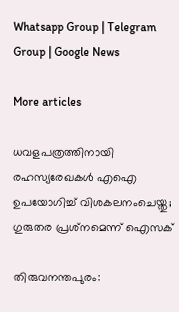Whatsapp Group | Telegram Group | Google News

More articles

ധവളപത്രത്തിനായി രഹസ്യരേഖകൾ എഐ ഉപയോഗിച്ച് വിശകലനംചെയ്തു; ഗുരുതര പ്രശ്‌നമെന്ന് ഐസക്

തിരുവനന്തപുരം: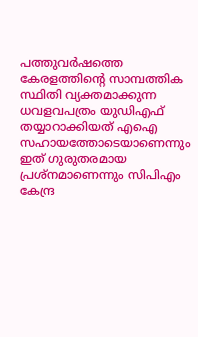പത്തുവർഷത്തെ കേരളത്തിന്റെ സാമ്പത്തിക സ്ഥിതി വ്യക്തമാക്കുന്ന ധവളവപത്രം യുഡിഎഫ് തയ്യാറാക്കിയത് എഐ സഹായത്തോടെയാണെന്നും ഇത് ഗുരുതരമായ പ്രശ്‌നമാണെന്നും സിപിഎം കേന്ദ്ര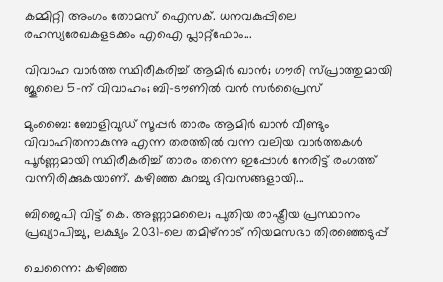കമ്മിറ്റി അംഗം തോമസ് ഐസക്. ധനവകുപ്പിലെ രഹസ്യരേഖകളടക്കം എഐ പ്ലാറ്റ്‌ഫോം...

വിവാഹ വാർത്ത സ്ഥിരീകരിച്ച് ആമിർ ഖാൻ; ഗൗരി സ്പ്രാത്തുമായി ജൂലൈ 5-ന് വിവാഹം; ബി-ടൗണിൽ വൻ സർപ്രൈസ്

മുംബൈ: ബോളിവുഡ് സൂപ്പർ താരം ആമിർ ഖാൻ വീണ്ടും വിവാഹിതനാകുന്നു എന്ന തരത്തിൽ വന്ന വലിയ വാർത്തകൾ പൂർണ്ണമായി സ്ഥിരീകരിച്ച് താരം തന്നെ ഇപ്പോൾ നേരിട്ട് രംഗത്ത് വന്നിരിക്കുകയാണ്. കഴിഞ്ഞ കുറച്ചു ദിവസങ്ങളായി...

ബിജെപി വിട്ട് കെ. അണ്ണാമലൈ; പുതിയ രാഷ്ട്രീയ പ്രസ്ഥാനം പ്രഖ്യാപിച്ചു, ലക്ഷ്യം 2031-ലെ തമിഴ്‌നാട് നിയമസഭാ തിരഞ്ഞെടുപ്പ്

ചെന്നൈ: കഴിഞ്ഞ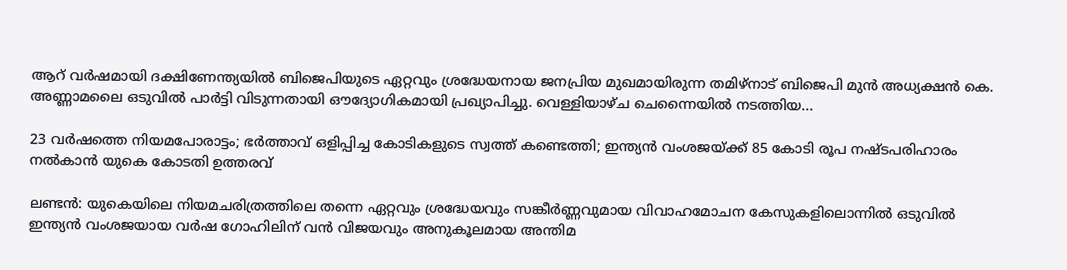ആറ് വർഷമായി ദക്ഷിണേന്ത്യയിൽ ബിജെപിയുടെ ഏറ്റവും ശ്രദ്ധേയനായ ജനപ്രിയ മുഖമായിരുന്ന തമിഴ്‌നാട് ബിജെപി മുൻ അധ്യക്ഷൻ കെ. അണ്ണാമലൈ ഒടുവിൽ പാർട്ടി വിടുന്നതായി ഔദ്യോഗികമായി പ്രഖ്യാപിച്ചു. വെള്ളിയാഴ്ച ചെന്നൈയിൽ നടത്തിയ...

23 വർഷത്തെ നിയമപോരാട്ടം; ഭർത്താവ് ഒളിപ്പിച്ച കോടികളുടെ സ്വത്ത് കണ്ടെത്തി; ഇന്ത്യൻ വംശജയ്ക്ക് 85 കോടി രൂപ നഷ്ടപരിഹാരം നൽകാൻ യുകെ കോടതി ഉത്തരവ്

ലണ്ടൻ: യുകെയിലെ നിയമചരിത്രത്തിലെ തന്നെ ഏറ്റവും ശ്രദ്ധേയവും സങ്കീർണ്ണവുമായ വിവാഹമോചന കേസുകളിലൊന്നിൽ ഒടുവിൽ ഇന്ത്യൻ വംശജയായ വർഷ ഗോഹിലിന് വൻ വിജയവും അനുകൂലമായ അന്തിമ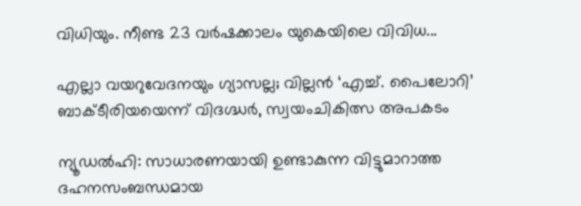വിധിയും. നീണ്ട 23 വർഷക്കാലം യുകെയിലെ വിവിധ...

എല്ലാ വയറുവേദനയും ഗ്യാസല്ല; വില്ലൻ ‘എച്ച്. പൈലോറി’ ബാക്ടീരിയയെന്ന് വിദഗ്ദ്ധർ, സ്വയംചികിത്സ അപകടം

ന്യൂഡൽഹി: സാധാരണയായി ഉണ്ടാകുന്ന വിട്ടുമാറാത്ത ദഹനസംബന്ധമായ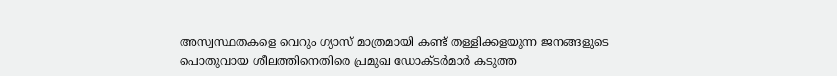അസ്വസ്ഥതകളെ വെറും ഗ്യാസ് മാത്രമായി കണ്ട് തള്ളിക്കളയുന്ന ജനങ്ങളുടെ പൊതുവായ ശീലത്തിനെതിരെ പ്രമുഖ ഡോക്ടർമാർ കടുത്ത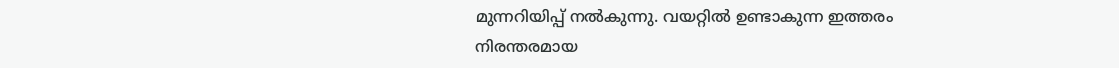മുന്നറിയിപ്പ് നൽകുന്നു. വയറ്റിൽ ഉണ്ടാകുന്ന ഇത്തരം നിരന്തരമായ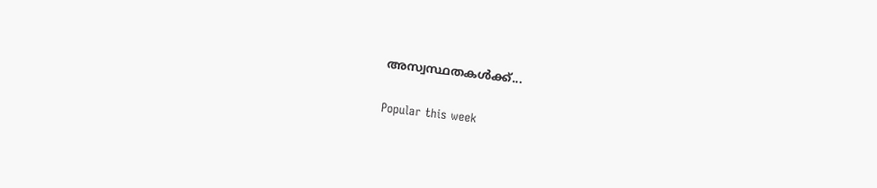അസ്വസ്ഥതകൾക്ക്...

Popular this week